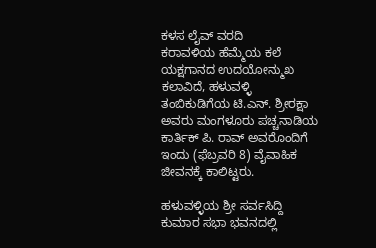ಕಳಸ ಲೈವ್ ವರದಿ
ಕರಾವಳಿಯ ಹೆಮ್ಮೆಯ ಕಲೆ ಯಕ್ಷಗಾನದ ಉದಯೋನ್ಮುಖ ಕಲಾವಿದೆ, ಹಳುವಳ್ಳಿ ತಂಬಿಕುಡಿಗೆಯ ಟಿ.ಎನ್. ಶ್ರೀರಕ್ಷಾ ಅವರು ಮಂಗಳೂರು ಪಚ್ಚನಾಡಿಯ ಕಾರ್ತಿಕ್ ಪಿ. ರಾವ್ ಅವರೊಂದಿಗೆ ಇಂದು (ಫೆಬ್ರವರಿ 8) ವೈವಾಹಿಕ ಜೀವನಕ್ಕೆ ಕಾಲಿಟ್ಟರು.

ಹಳುವಳ್ಳಿಯ ಶ್ರೀ ಸರ್ವಸಿದ್ದಿ ಕುಮಾರ ಸಭಾ ಭವನದಲ್ಲಿ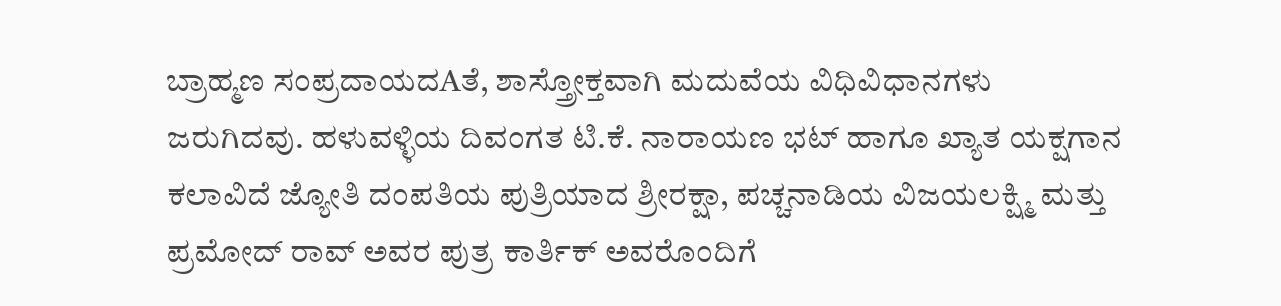ಬ್ರಾಹ್ಮಣ ಸಂಪ್ರದಾಯದAತೆ, ಶಾಸ್ತ್ರೋಕ್ತವಾಗಿ ಮದುವೆಯ ವಿಧಿವಿಧಾನಗಳು ಜರುಗಿದವು. ಹಳುವಳ್ಳಿಯ ದಿವಂಗತ ಟಿ.ಕೆ. ನಾರಾಯಣ ಭಟ್ ಹಾಗೂ ಖ್ಯಾತ ಯಕ್ಷಗಾನ ಕಲಾವಿದೆ ಜ್ಯೋತಿ ದಂಪತಿಯ ಪುತ್ರಿಯಾದ ಶ್ರೀರಕ್ಷಾ, ಪಚ್ಚನಾಡಿಯ ವಿಜಯಲಕ್ಷ್ಮಿ ಮತ್ತು ಪ್ರಮೋದ್ ರಾವ್ ಅವರ ಪುತ್ರ ಕಾರ್ತಿಕ್ ಅವರೊಂದಿಗೆ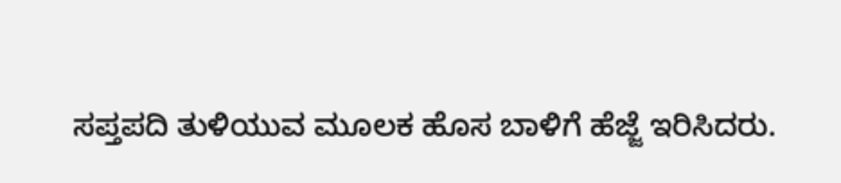ಸಪ್ತಪದಿ ತುಳಿಯುವ ಮೂಲಕ ಹೊಸ ಬಾಳಿಗೆ ಹೆಜ್ಜೆ ಇರಿಸಿದರು.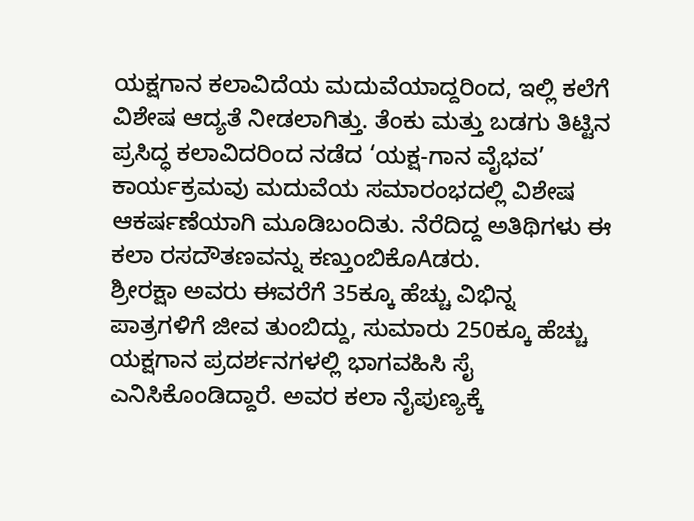ಯಕ್ಷಗಾನ ಕಲಾವಿದೆಯ ಮದುವೆಯಾದ್ದರಿಂದ, ಇಲ್ಲಿ ಕಲೆಗೆ ವಿಶೇಷ ಆದ್ಯತೆ ನೀಡಲಾಗಿತ್ತು. ತೆಂಕು ಮತ್ತು ಬಡಗು ತಿಟ್ಟಿನ ಪ್ರಸಿದ್ಧ ಕಲಾವಿದರಿಂದ ನಡೆದ ‘ಯಕ್ಷ-ಗಾನ ವೈಭವ’ ಕಾರ್ಯಕ್ರಮವು ಮದುವೆಯ ಸಮಾರಂಭದಲ್ಲಿ ವಿಶೇಷ ಆಕರ್ಷಣೆಯಾಗಿ ಮೂಡಿಬಂದಿತು. ನೆರೆದಿದ್ದ ಅತಿಥಿಗಳು ಈ ಕಲಾ ರಸದೌತಣವನ್ನು ಕಣ್ತುಂಬಿಕೊAಡರು.
ಶ್ರೀರಕ್ಷಾ ಅವರು ಈವರೆಗೆ 35ಕ್ಕೂ ಹೆಚ್ಚು ವಿಭಿನ್ನ ಪಾತ್ರಗಳಿಗೆ ಜೀವ ತುಂಬಿದ್ದು, ಸುಮಾರು 250ಕ್ಕೂ ಹೆಚ್ಚು ಯಕ್ಷಗಾನ ಪ್ರದರ್ಶನಗಳಲ್ಲಿ ಭಾಗವಹಿಸಿ ಸೈ ಎನಿಸಿಕೊಂಡಿದ್ದಾರೆ. ಅವರ ಕಲಾ ನೈಪುಣ್ಯಕ್ಕೆ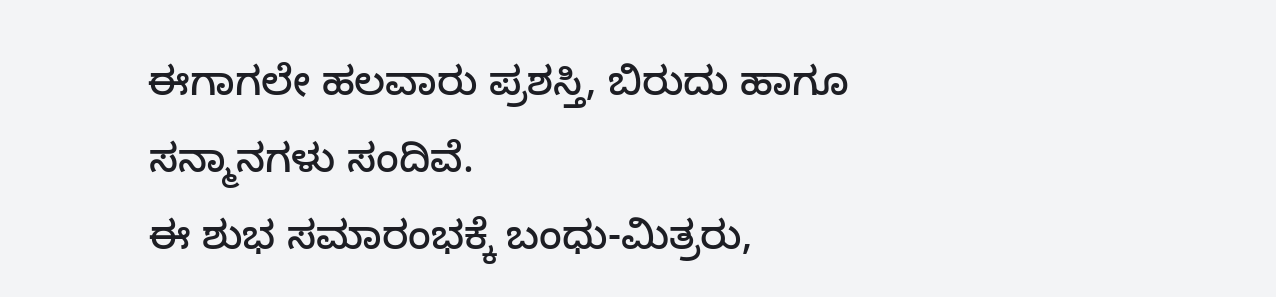ಈಗಾಗಲೇ ಹಲವಾರು ಪ್ರಶಸ್ತಿ, ಬಿರುದು ಹಾಗೂ ಸನ್ಮಾನಗಳು ಸಂದಿವೆ.
ಈ ಶುಭ ಸಮಾರಂಭಕ್ಕೆ ಬಂಧು-ಮಿತ್ರರು,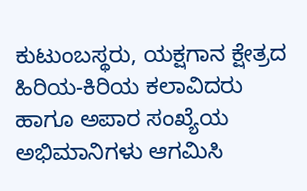ಕುಟುಂಬಸ್ಥರು, ಯಕ್ಷಗಾನ ಕ್ಷೇತ್ರದ ಹಿರಿಯ-ಕಿರಿಯ ಕಲಾವಿದರು ಹಾಗೂ ಅಪಾರ ಸಂಖ್ಯೆಯ ಅಭಿಮಾನಿಗಳು ಆಗಮಿಸಿ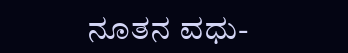ನೂತನ ವಧು-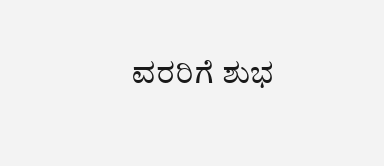ವರರಿಗೆ ಶುಭ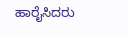ಹಾರೈಸಿದರು